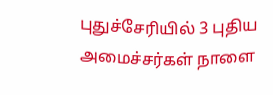புதுச்சேரியில் 3 புதிய அமைச்சர்கள் நாளை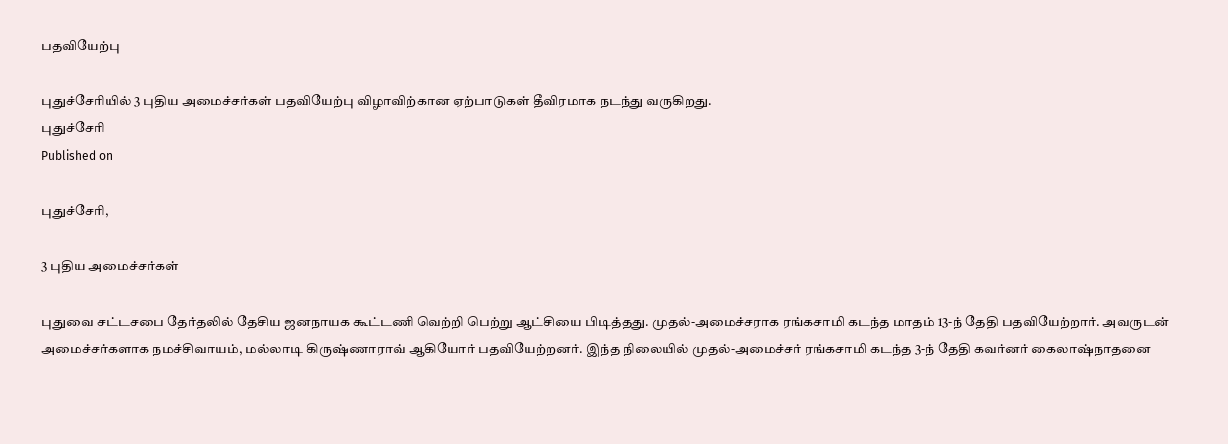பதவியேற்பு

புதுச்சேரியில் 3 புதிய அமைச்சர்கள் பதவியேற்பு விழாவிற்கான ஏற்பாடுகள் தீவிரமாக நடந்து வருகிறது.
புதுச்சேரி
Published on

புதுச்சேரி,

3 புதிய அமைச்சர்கள்

புதுவை சட்டசபை தேர்தலில் தேசிய ஜனநாயக கூட்டணி வெற்றி பெற்று ஆட்சியை பிடித்தது. முதல்-அமைச்சராக ரங்கசாமி கடந்த மாதம் 13-ந் தேதி பதவியேற்றார். அவருடன் அமைச்சர்களாக நமச்சிவாயம், மல்லாடி கிருஷ்ணாராவ் ஆகியோர் பதவியேற்றனர். இந்த நிலையில் முதல்-அமைச்சர் ரங்கசாமி கடந்த 3-ந் தேதி கவர்னர் கைலாஷ்நாதனை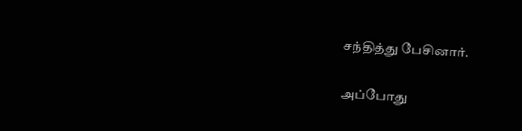சந்தித்து பேசினார்.

அப்போது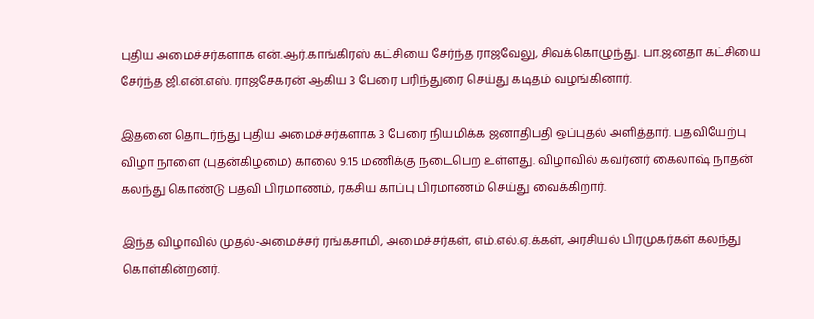புதிய அமைச்சர்களாக என்.ஆர்.காங்கிரஸ் கட்சியை சேர்ந்த ராஜவேலு, சிவக்கொழுந்து. பா.ஜனதா கட்சியை சேர்ந்த ஜி.என்.எஸ். ராஜசேகரன் ஆகிய 3 பேரை பரிந்துரை செய்து கடிதம் வழங்கினார்.

இதனை தொடர்ந்து புதிய அமைச்சர்களாக 3 பேரை நியமிக்க ஜனாதிபதி ஒப்புதல் அளித்தார். பதவியேற்பு விழா நாளை (புதன்கிழமை) காலை 9.15 மணிக்கு நடைபெற உள்ளது. விழாவில் கவர்னர் கைலாஷ் நாதன் கலந்து கொண்டு பதவி பிரமாணம், ரகசிய காப்பு பிரமாணம் செய்து வைக்கிறார்.

இந்த விழாவில் முதல்-அமைச்சர் ரங்கசாமி, அமைச்சர்கள், எம்.எல்.ஏ.க்கள், அரசியல் பிரமுகர்கள் கலந்து கொள்கின்றனர்.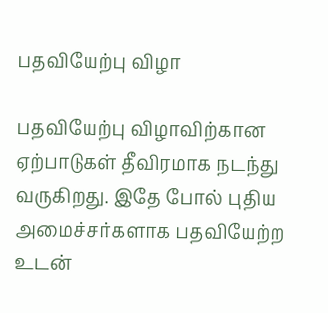பதவியேற்பு விழா

பதவியேற்பு விழாவிற்கான ஏற்பாடுகள் தீவிரமாக நடந்து வருகிறது. இதே போல் புதிய அமைச்சர்களாக பதவியேற்ற உடன்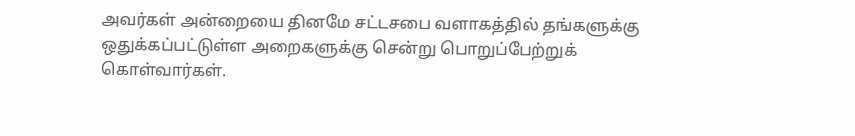அவர்கள் அன்றையை தினமே சட்டசபை வளாகத்தில் தங்களுக்கு ஒதுக்கப்பட்டுள்ள அறைகளுக்கு சென்று பொறுப்பேற்றுக் கொள்வார்கள்.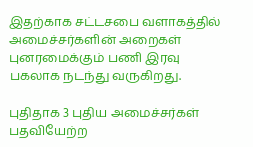இதற்காக சட்டசபை வளாகத்தில் அமைச்சர்களின் அறைகள் புனரமைக்கும் பணி இரவு பகலாக நடந்து வருகிறது.

புதிதாக 3 புதிய அமைச்சர்கள் பதவியேற்ற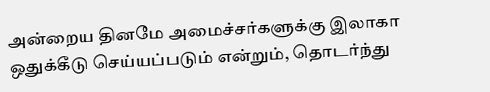அன்றைய தினமே அமைச்சர்களுக்கு இலாகா ஒதுக்கீடு செய்யப்படும் என்றும், தொடர்ந்து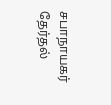சபாநாயகர் தேர்தல்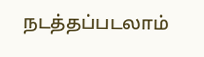நடத்தப்படலாம்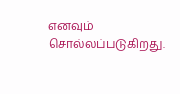எனவும் சொல்லப்படுகிறது.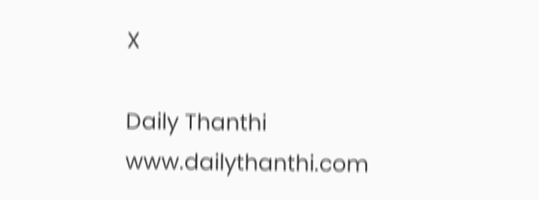X

Daily Thanthi
www.dailythanthi.com